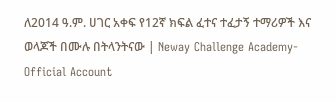ለ2014 ዓ.ም. ሀገር አቀፍ የ12ኛ ክፍል ፈተና ተፈታኝ ተማሪዎች እና ወላጆች በሙሉ በትላንትናው | Neway Challenge Academy-Official Account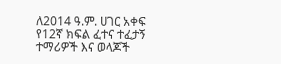ለ2014 ዓ.ም. ሀገር አቀፍ የ12ኛ ክፍል ፈተና ተፈታኝ ተማሪዎች እና ወላጆች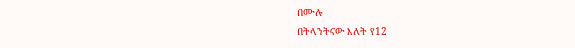በሙሉ
በትላንትናው እለት የ12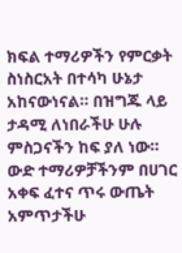ክፍል ተማሪዎችን የምርቃት ስነስርአት በተሳካ ሁኔታ አከናውነናል። በዝግጁ ላይ ታዳሚ ለነበራችሁ ሁሉ ምስጋናችን ከፍ ያለ ነው። ውድ ተማሪዎቻችንም በሀገር አቀፍ ፈተና ጥሩ ውጤት አምጥታችሁ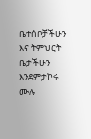ቤተሰቦቻችሁን እና ትምህርት ቤታችሁን እንደምታኮሩ ሙሉ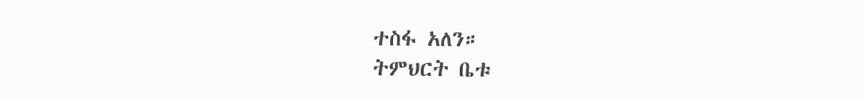ተስፋ አለን።
ትምህርት ቤቱ